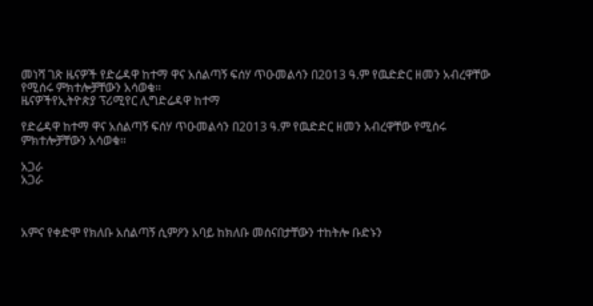መነሻ ገጽ ዜናዎች የድሬዳዋ ከተማ ዋና አሰልጣኝ ፍሰሃ ጥዑመልሳን በ2013 ዓ.ም የዉድድር ዘመን አብረዋቸው የሚሰሩ ምክተሎቻቸውን አሳወቁ፡፡
ዜናዎችየኢትዮጵያ ፕሪሚየር ሊግድሬዳዋ ከተማ

የድሬዳዋ ከተማ ዋና አሰልጣኝ ፍሰሃ ጥዑመልሳን በ2013 ዓ.ም የዉድድር ዘመን አብረዋቸው የሚሰሩ ምክተሎቻቸውን አሳወቁ፡፡

አጋራ
አጋራ



አምና የቀድሞ የክለቡ አሰልጣኝ ሲምዖን አባይ ከክለቡ መሰናበታቸውን ተከትሎ ቡድኑን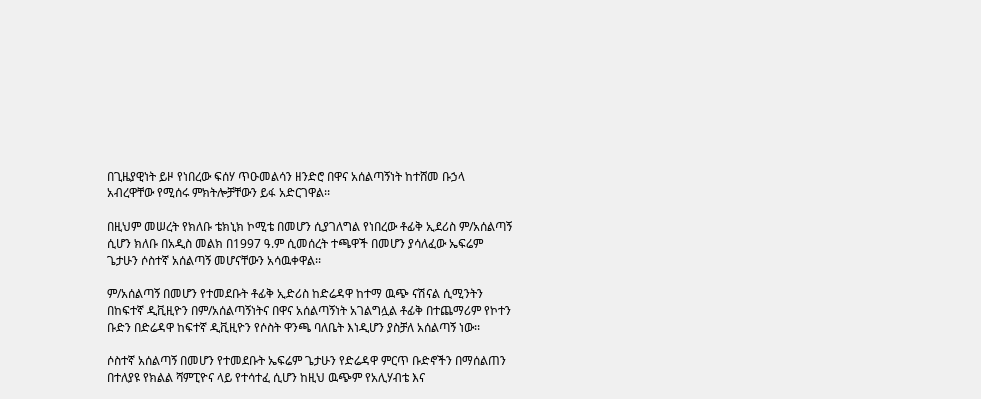በጊዜያዊነት ይዞ የነበረው ፍሰሃ ጥዑመልሳን ዘንድሮ በዋና አሰልጣኝነት ከተሸመ ቡኃላ አብረዋቸው የሚሰሩ ምክትሎቻቸውን ይፋ አድርገዋል፡፡

በዚህም መሠረት የክለቡ ቴክኒክ ኮሚቴ በመሆን ሲያገለግል የነበረው ቶፊቅ ኢደሪስ ም/አሰልጣኝ ሲሆን ክለቡ በአዲስ መልክ በ1997 ዓ.ም ሲመሰረት ተጫዋች በመሆን ያሳለፈው ኤፍሬም ጌታሁን ሶስተኛ አሰልጣኝ መሆናቸውን አሳዉቀዋል፡፡

ም/አሰልጣኝ በመሆን የተመደቡት ቶፊቅ ኢድሪስ ከድሬዳዋ ከተማ ዉጭ ናሽናል ሲሚንትን በከፍተኛ ዲቪዚዮን በም/አሰልጣኝነትና በዋና አሰልጣኝነት አገልግሏል ቶፊቅ በተጨማሪም የኮተን ቡድን በድሬዳዋ ከፍተኛ ዲቪዚዮን የሶስት ዋንጫ ባለቤት እነዲሆን ያስቻለ አሰልጣኝ ነው፡፡

ሶስተኛ አሰልጣኝ በመሆን የተመደቡት ኤፍሬም ጌታሁን የድሬዳዋ ምርጥ ቡድኖችን በማሰልጠን በተለያዩ የክልል ሻምፒዮና ላይ የተሳተፈ ሲሆን ከዚህ ዉጭም የአሊሃብቴ እና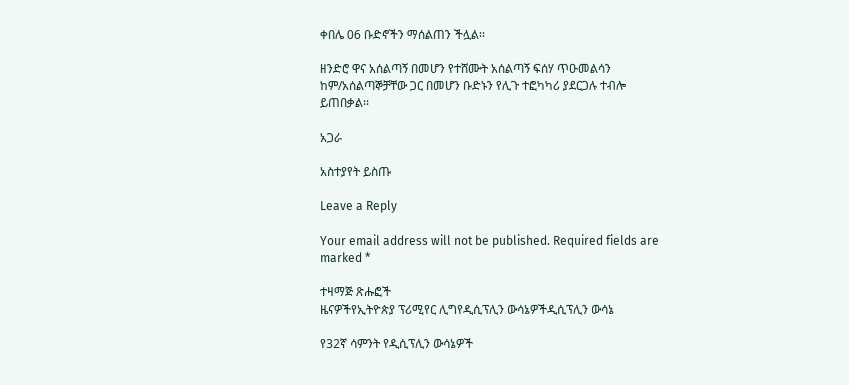ቀበሌ 06 ቡድኖችን ማሰልጠን ችሏል፡፡

ዘንድሮ ዋና አሰልጣኝ በመሆን የተሸሙት አሰልጣኝ ፍሰሃ ጥዑመልሳን ከም/አሰልጣኞቻቸው ጋር በመሆን ቡድኑን የሊጉ ተፎካካሪ ያደርጋሉ ተብሎ ይጠበቃል፡፡

አጋራ

አስተያየት ይስጡ

Leave a Reply

Your email address will not be published. Required fields are marked *

ተዛማጅ ጽሑፎች
ዜናዎችየኢትዮጵያ ፕሪሚየር ሊግየዲሲፕሊን ውሳኔዎችዲሲፕሊን ውሳኔ

የ32ኛ ሳምንት የዲሲፕሊን ውሳኔዎች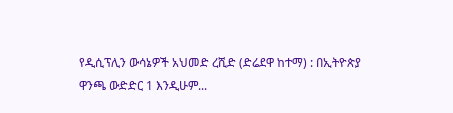የዲሲፕሊን ውሳኔዎች አህመድ ረሺድ (ድሬደዋ ከተማ) : በኢትዮጵያ ዋንጫ ውድድር 1 እንዲሁም...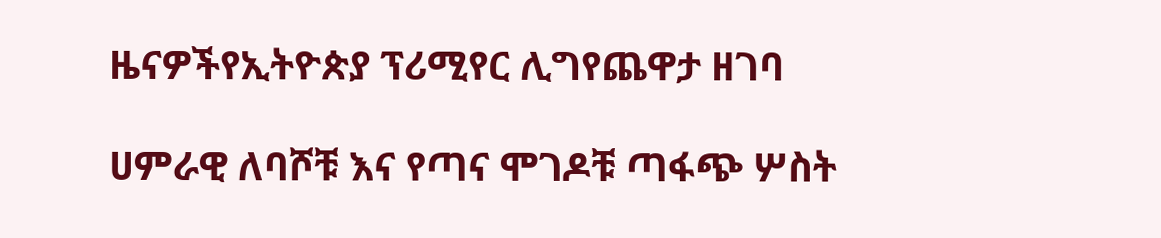ዜናዎችየኢትዮጵያ ፕሪሚየር ሊግየጨዋታ ዘገባ

ሀምራዊ ለባሾቹ እና የጣና ሞገዶቹ ጣፋጭ ሦስት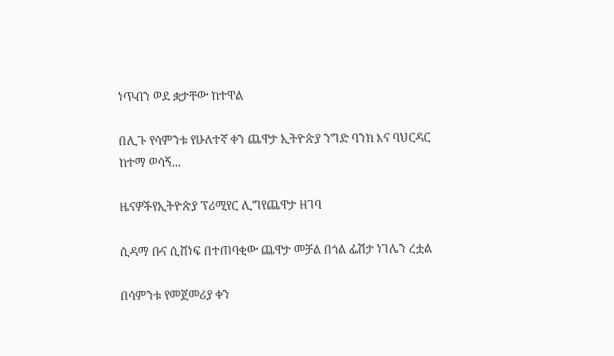ነጥብን ወደ ቋታቸው ከተዋል

በሊጉ የሳምንቱ የሁለተኛ ቀን ጨዋታ ኢትዮጵያ ንግድ ባንክ እና ባህርዳር ከተማ ወሳኝ...

ዜናዎችየኢትዮጵያ ፕሪሚየር ሊግየጨዋታ ዘገባ

ሲዳማ ቡና ሲሸነፍ በተጠባቂው ጨዋታ መቻል በጎል ፌሽታ ነገሌን ረቷል

በሳምንቱ የመጀመሪያ ቀን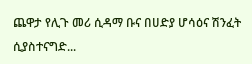ጨዋታ የሊጉ መሪ ሲዳማ ቡና በሀድያ ሆሳዕና ሽንፈት ሲያስተናግድ...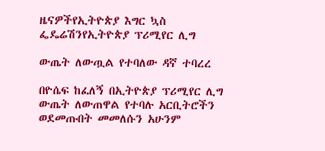ዜናዎችየኢትዮጵያ እግር ኳስ ፌዴሬሽንየኢትዮጵያ ፕሪሚየር ሊግ

ውጤት ለውጧል የተባለው ዳኛ ተባረረ

በዮሴፍ ከፈለኝ በኢትዮጵያ ፕሪሚየር ሊግ ውጤት ለውጠዋል የተባሉ አርቢትሮችን ወደመጡበት መመለሱን አሁንም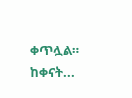ቀጥሏል። ከቀናት...